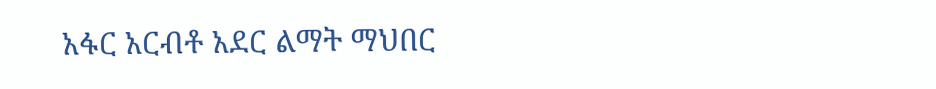አፋር አርብቶ አደር ልማት ማህበር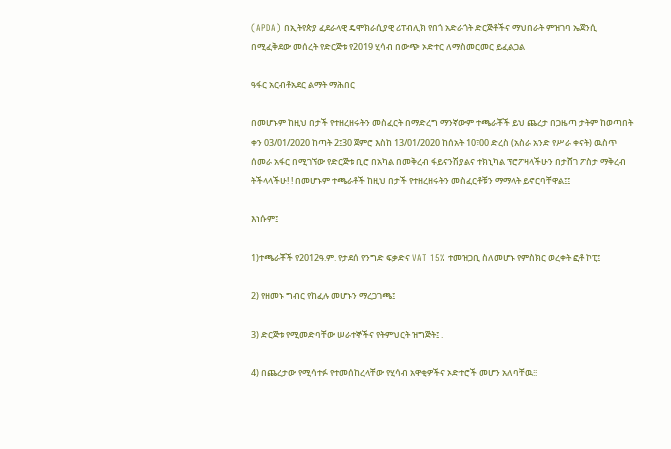(APDA) በኢትየጵያ ፈደራላዊ ዴሞክራሲያዊ ሪፐብሊክ የበጎ አድራጎት ድርጅቶችና ማህበራት ምዝገባ ኤጀንሲ በሚፈቅደው መሰረት የድርጅቱ የ2019 ሂሳብ በውጭ ኦድተር ለማስመርመር ይፈልጋል

ዓፋር አርብቶአደር ልማት ማሕበር

በመሆኑም ከዚህ በታች የተዘረዘሩትን መስፈርት በማድረግ ማንኛውም ተጫራቾች ይህ ጨረታ በጋዜጣ ታትም ከወጣበት ቀን 03/01/2020 ከጣት 2፤30 ጀምሮ እስከ 13/01/2020 ከሰአት 10፣00 ድረስ (አስራ አንድ የሥራ ቀናት) ዉስጥ ሰመራ አፋር በሚገኘው የድርጅቱ ቢሮ በአካል በመቅረብ ፋይናንሽያልና ተክኒካል ፕሮፖዛላችሁን በታሸገ ፖስታ ማቅረብ ትችላላችሁ! ! በመሆኑም ተጫራቶች ከዚህ በታች የተዘረዘሩትን መስፈርቶቹን ማማላት ይኖርባቸዋል፤፤

እነሱም፤

1)ተጫራቾች የ2012ዓ.ም. የታደሰ የንግድ ፍቃድና VAT 15% ተመዝጋቢ ስለመሆኑ የምስክር ወረቀት ፎቶ ኮፒ፤

2) የዘመኑ ግብር የከፈሉ መሆኑን ማረጋገጫ፤

3) ድርጅቱ የሚመድባቸው ሠራተኞችና የትምህርት ዝግጅት፤ .

4) በጨረታው የሚሳተፉ የተመሰከረላቸው የሂሳብ አዋቂዎችና ኦድተሮች መሆን አለባቸዉ፧፧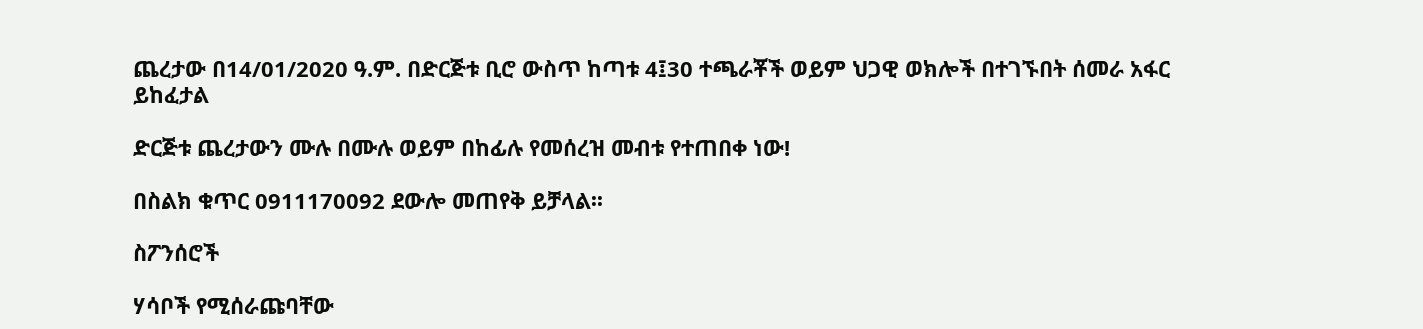ጨረታው በ14/01/2020 ዓ.ም. በድርጅቱ ቢሮ ውስጥ ከጣቱ 4፤30 ተጫራቾች ወይም ህጋዊ ወክሎች በተገኙበት ሰመራ አፋር ይከፈታል

ድርጅቱ ጨረታውን ሙሉ በሙሉ ወይም በከፊሉ የመሰረዝ መብቱ የተጠበቀ ነው!

በስልክ ቁጥር 0911170092 ደውሎ መጠየቅ ይቻላል፡፡

ስፖንሰሮች

ሃሳቦች የሚሰራጩባቸው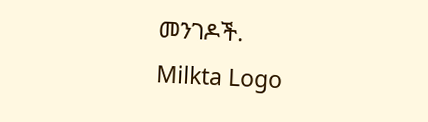መንገዶች.
Milkta Logo